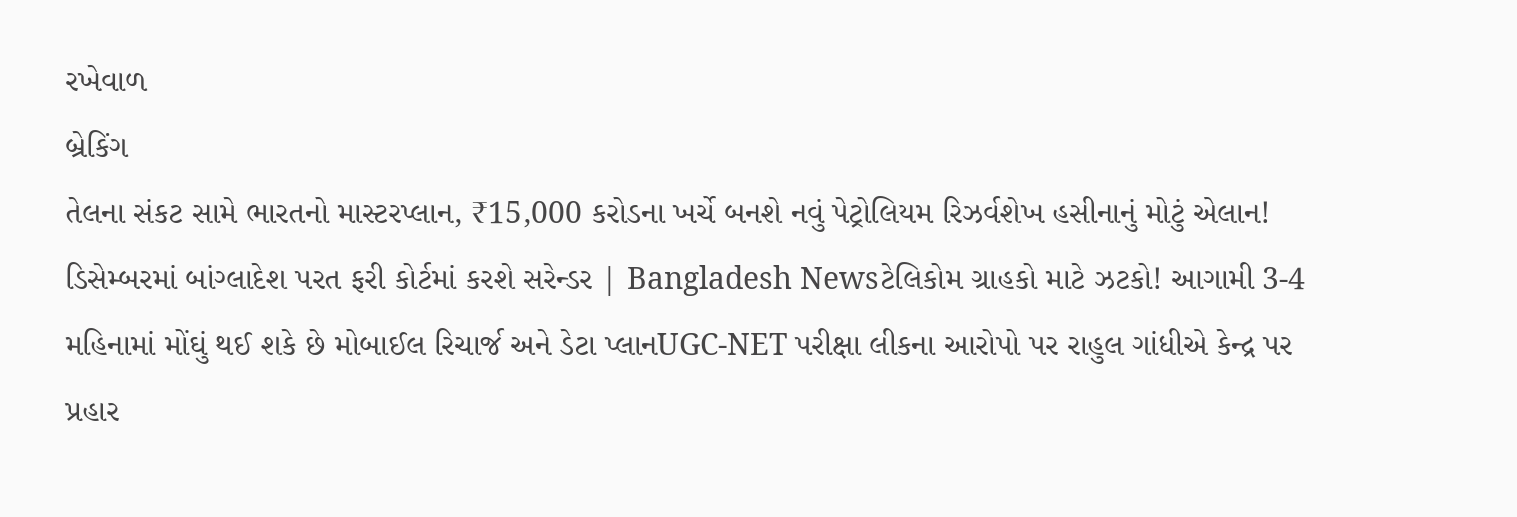રખેવાળ
બ્રેકિંગ
તેલના સંકટ સામે ભારતનો માસ્ટરપ્લાન, ₹15,000 કરોડના ખર્ચે બનશે નવું પેટ્રોલિયમ રિઝર્વશેખ હસીનાનું મોટું એલાન! ડિસેમ્બરમાં બાંગ્લાદેશ પરત ફરી કોર્ટમાં કરશે સરેન્ડર | Bangladesh Newsટેલિકોમ ગ્રાહકો માટે ઝટકો! આગામી 3-4 મહિનામાં મોંઘું થઈ શકે છે મોબાઈલ રિચાર્જ અને ડેટા પ્લાનUGC-NET પરીક્ષા લીકના આરોપો પર રાહુલ ગાંધીએ કેન્દ્ર પર પ્રહાર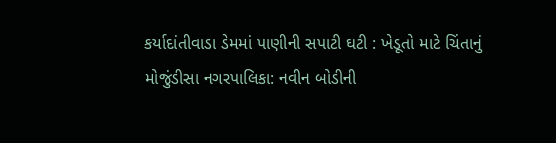કર્યાદાંતીવાડા ડેમમાં પાણીની સપાટી ઘટી : ખેડૂતો માટે ચિંતાનું મોજુંડીસા નગરપાલિકા: નવીન બોડીની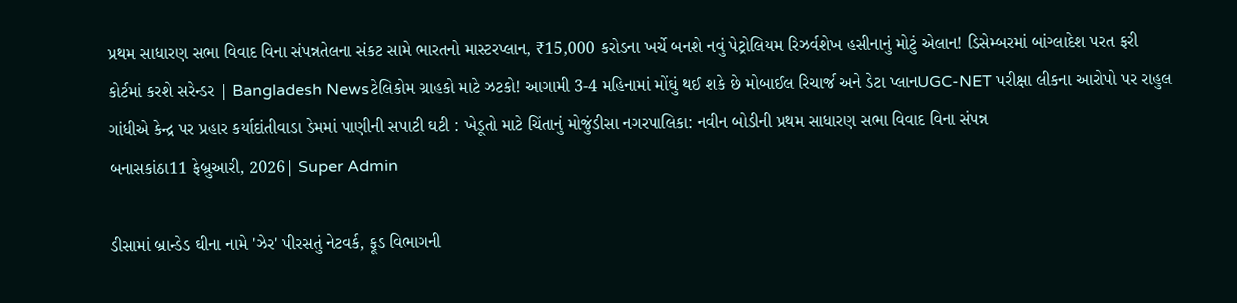પ્રથમ સાધારણ સભા વિવાદ વિના સંપન્નતેલના સંકટ સામે ભારતનો માસ્ટરપ્લાન, ₹15,000 કરોડના ખર્ચે બનશે નવું પેટ્રોલિયમ રિઝર્વશેખ હસીનાનું મોટું એલાન! ડિસેમ્બરમાં બાંગ્લાદેશ પરત ફરી કોર્ટમાં કરશે સરેન્ડર | Bangladesh Newsટેલિકોમ ગ્રાહકો માટે ઝટકો! આગામી 3-4 મહિનામાં મોંઘું થઈ શકે છે મોબાઈલ રિચાર્જ અને ડેટા પ્લાનUGC-NET પરીક્ષા લીકના આરોપો પર રાહુલ ગાંધીએ કેન્દ્ર પર પ્રહાર કર્યાદાંતીવાડા ડેમમાં પાણીની સપાટી ઘટી : ખેડૂતો માટે ચિંતાનું મોજુંડીસા નગરપાલિકા: નવીન બોડીની પ્રથમ સાધારણ સભા વિવાદ વિના સંપન્ન
બનાસકાંઠા11 ફેબ્રુઆરી, 2026| Super Admin

ડીસામાં બ્રાન્ડેડ ઘીના નામે 'ઝેર' પીરસતું નેટવર્ક, ફૂડ વિભાગની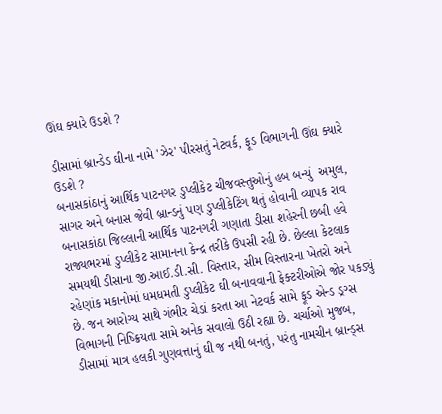ઊંઘ ક્યારે ઉડશે ?

ડીસામાં બ્રાન્ડેડ ઘીના નામે 'ઝેર' પીરસતું નેટવર્ક, ફૂડ વિભાગની ઊંઘ ક્યારે ઉડશે ?
બનાસકાંઠાનું આર્થિક પાટનગર ડુપ્લીકેટ ચીજવસ્તુઓનું હબ બન્યું  અમુલ, સાગર અને બનાસ જેવી બ્રાન્ડનું પણ ડુપ્લીકેટિંગ થતું હોવાની વ્યાપક રાવ બનાસકાંઠા જિલ્લાની આર્થિક પાટનગરી ગણાતા ડીસા શહેરની છબી હવે રાજ્યભરમાં ડુપ્લીકેટ સામાનના કેન્દ્ર તરીકે ઉપસી રહી છે. છેલ્લા કેટલાક સમયથી ડીસાના જી.આઈ.ડી.સી. વિસ્તાર, સીમ વિસ્તારના ખેતરો અને રહેણાંક મકાનોમાં ધમધમતી ડુપ્લીકેટ ઘી બનાવવાની ફેક્ટરીઓએ જોર પકડ્યું છે. જન આરોગ્ય સાથે ગંભીર ચેડાં કરતા આ નેટવર્ક સામે ફૂડ એન્ડ ડ્રગ્સ વિભાગની નિષ્ક્રિયતા સામે અનેક સવાલો ઉઠી રહ્યા છે. ચર્ચાઓ મુજબ, ડીસામાં માત્ર હલકી ગુણવત્તાનું ઘી જ નથી બનતું, પરંતુ નામચીન બ્રાન્ડ્સ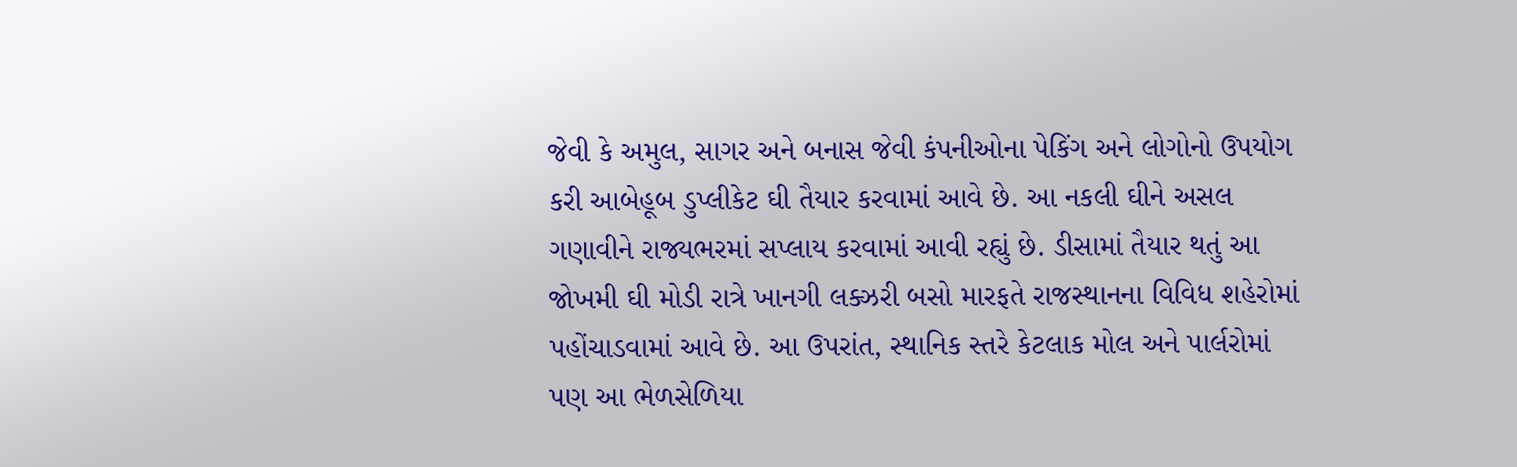જેવી કે અમુલ, સાગર અને બનાસ જેવી કંપનીઓના પેકિંગ અને લોગોનો ઉપયોગ કરી આબેહૂબ ડુપ્લીકેટ ઘી તૈયાર કરવામાં આવે છે. આ નકલી ઘીને અસલ ગણાવીને રાજ્યભરમાં સપ્લાય કરવામાં આવી રહ્યું છે. ડીસામાં તૈયાર થતું આ જોખમી ઘી મોડી રાત્રે ખાનગી લક્ઝરી બસો મારફતે રાજસ્થાનના વિવિધ શહેરોમાં પહોંચાડવામાં આવે છે. આ ઉપરાંત, સ્થાનિક સ્તરે કેટલાક મોલ અને પાર્લરોમાં પણ આ ભેળસેળિયા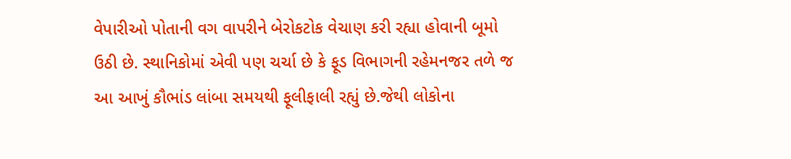વેપારીઓ પોતાની વગ વાપરીને બેરોકટોક વેચાણ કરી રહ્યા હોવાની બૂમો ઉઠી છે. સ્થાનિકોમાં એવી પણ ચર્ચા છે કે ફૂડ વિભાગની રહેમનજર તળે જ આ આખું કૌભાંડ લાંબા સમયથી ફૂલીફાલી રહ્યું છે.જેથી લોકોના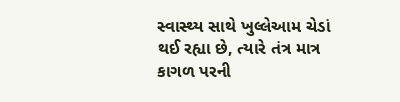સ્વાસ્થ્ય સાથે ખુલ્લેઆમ ચેડાં થઈ રહ્યા છે, ત્યારે તંત્ર માત્ર કાગળ પરની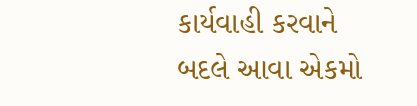કાર્યવાહી કરવાને બદલે આવા એકમો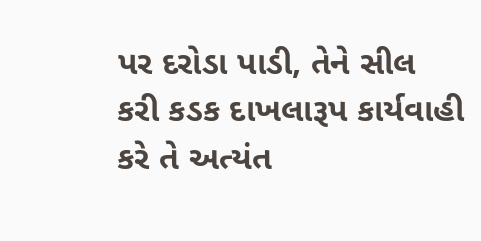પર દરોડા પાડી, તેને સીલ કરી કડક દાખલારૂપ કાર્યવાહી કરે તે અત્યંત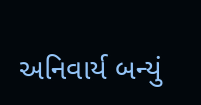અનિવાર્ય બન્યું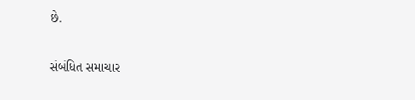છે.

સંબંધિત સમાચાર